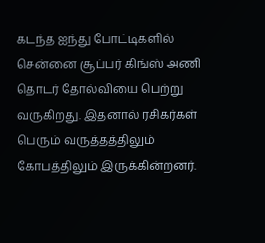கடந்த ஐந்து போட்டிகளில் சென்னை சூப்பர் கிங்ஸ் அணி தொடர் தோல்வியை பெற்று வருகிறது. இதனால் ரசிகர்கள் பெரும் வருத்தத்திலும் கோபத்திலும் இருக்கின்றனர்.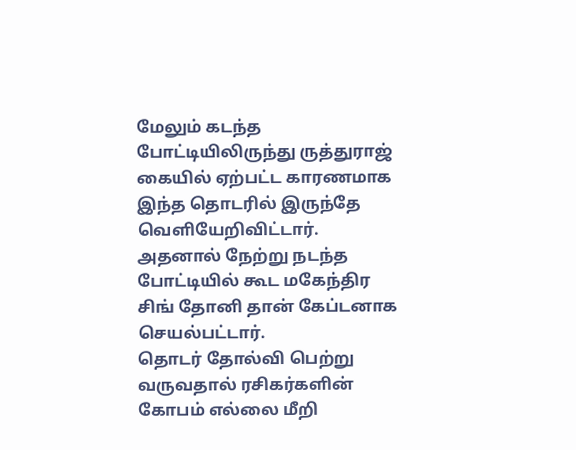மேலும் கடந்த போட்டியிலிருந்து ருத்துராஜ் கையில் ஏற்பட்ட காரணமாக இந்த தொடரில் இருந்தே வெளியேறிவிட்டார். அதனால் நேற்று நடந்த போட்டியில் கூட மகேந்திர சிங் தோனி தான் கேப்டனாக செயல்பட்டார்.
தொடர் தோல்வி பெற்று வருவதால் ரசிகர்களின் கோபம் எல்லை மீறி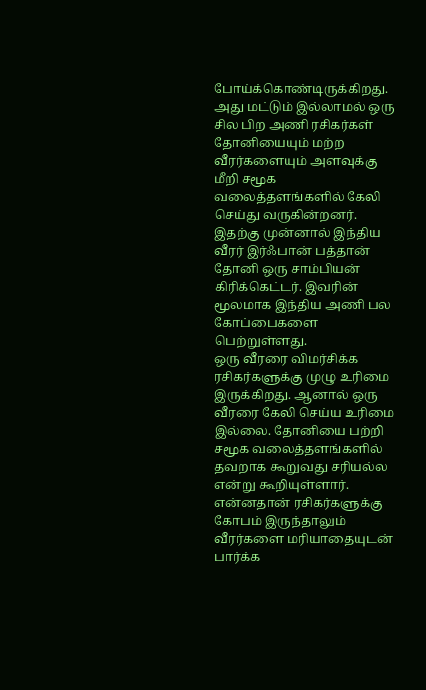போய்க்கொண்டிருக்கிறது. அது மட்டும் இல்லாமல் ஒரு சில பிற அணி ரசிகர்கள் தோனியையும் மற்ற வீரர்களையும் அளவுக்கு மீறி சமூக வலைத்தளங்களில் கேலி செய்து வருகின்றனர். இதற்கு முன்னால் இந்திய வீரர் இர்ஃபான் பத்தான் தோனி ஒரு சாம்பியன் கிரிக்கெட்டர். இவரின் மூலமாக இந்திய அணி பல கோப்பைகளை பெற்றுள்ளது.
ஒரு வீரரை விமர்சிக்க ரசிகர்களுக்கு முழு உரிமை இருக்கிறது. ஆனால் ஒரு வீரரை கேலி செய்ய உரிமை இல்லை. தோனியை பற்றி சமூக வலைத்தளங்களில் தவறாக கூறுவது சரியல்ல என்று கூறியுள்ளார். என்னதான் ரசிகர்களுக்கு கோபம் இருந்தாலும் வீரர்களை மரியாதையுடன் பார்க்க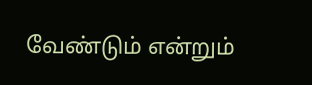வேண்டும் என்றும்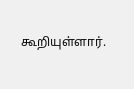கூறியுள்ளார்.